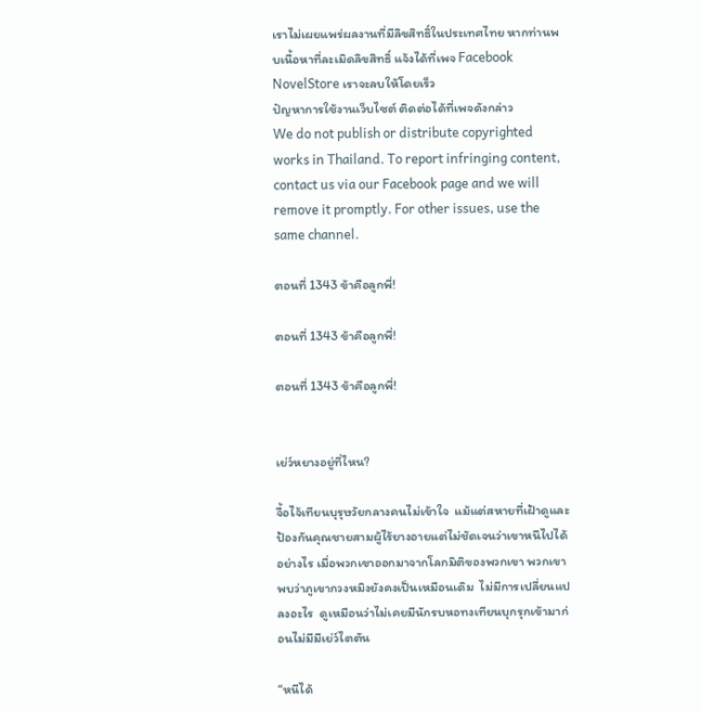เราไม่เผยแพร่ผลงานที่มีลิขสิทธิ์ในประเทศไทย หากท่านพบเนื้อหาที่ละเมิดลิขสิทธิ์ แจ้งได้ที่เพจ Facebook NovelStore เราจะลบให้โดยเร็ว
ปัญหาการใช้งานเว็บไซต์ ติดต่อได้ที่เพจดังกล่าว
We do not publish or distribute copyrighted works in Thailand. To report infringing content, contact us via our Facebook page and we will remove it promptly. For other issues, use the same channel.

ตอนที่ 1343 ข้าคือลูกพี่!

ตอนที่ 1343 ข้าคือลูกพี่!

ตอนที่ 1343 ข้าคือลูกพี่!


เย่ว์หยางอยู่ที่ไหน?

จื้อไจ้เทียนบุรุษวัยกลางคนไม่เข้าใจ  แม้แต่สหายที่เฝ้าดูและป้องกันคุณชายสามผู้ไร้ยางอายแต่ไม่ชัดเจนว่าเขาหนีไปได้อย่างไร เมื่อพวกเขาออกมาจากโลกมิติของพวกเขา พวกเขาพบว่าภูเขากวงหมิงยังคงเป็นเหมือนเดิม  ไม่มีการเปลี่ยนแปลงอะไร  ดูเหมือนว่าไม่เคยมีนักรบหอทงเทียนบุกรุกเข้ามาก่อนไม่มีมีเย่ว์ไตตัน

“หนีได้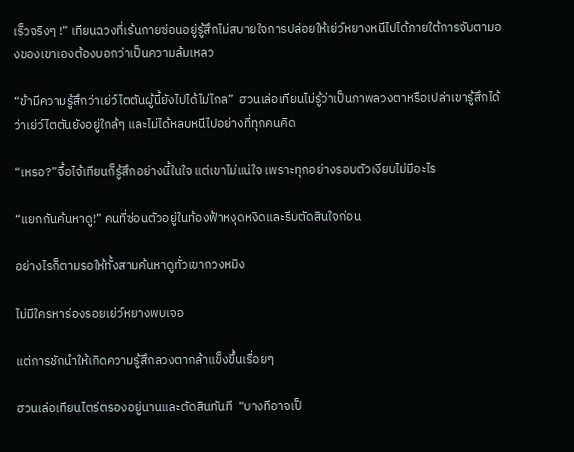เร็วจริงๆ !” เทียนฉวงที่เร้นกายซ่อนอยู่รู้สึกไม่สบายใจการปล่อยให้เย่ว์หยางหนีไปได้ภายใต้การจับตามองของเขาเองต้องบอกว่าเป็นความล้มเหลว

“ข้ามีความรู้สึกว่าเย่ว์ไตตันผู้นี้ยังไปได้ไม่ไกล”  ฮวนเล่อเทียนไม่รู้ว่าเป็นภาพลวงตาหรือเปล่าเขารู้สึกได้ว่าเย่ว์ไตตันยังอยู่ใกล้ๆ และไม่ได้หลบหนีไปอย่างที่ทุกคนคิด

“เหรอ?”จื้อไจ้เทียนก็รู้สึกอย่างนี้ในใจ แต่เขาไม่แน่ใจ เพราะทุกอย่างรอบตัวเงียบไม่มีอะไร

“แยกกันค้นหาดู!” คนที่ซ่อนตัวอยู่ในท้องฟ้าหงุดหงิดและรีบตัดสินใจก่อน

อย่างไรก็ตามรอให้ทั้งสามค้นหาดูทั่วเขากวงหมิง

ไม่มีใครหาร่องรอยเย่ว์หยางพบเจอ

แต่การชักนำให้เกิดความรู้สึกลวงตากล้าแข็งขึ้นเรื่อยๆ

ฮวนเล่อเทียนไตร่ตรองอยู่นานและตัดสินทันที  “บางทีอาจเป็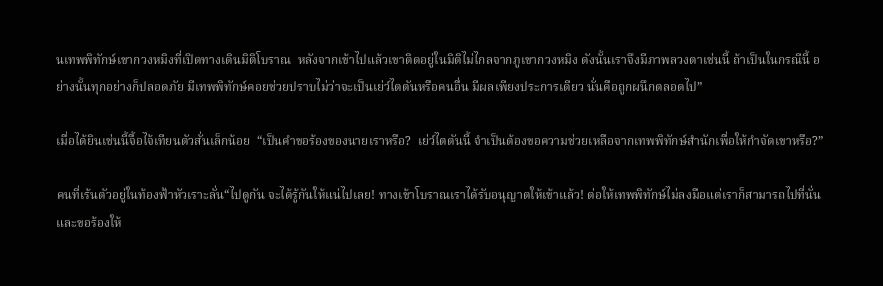นเทพพิทักษ์เขากวงหมิงที่เปิดทางเดินมิติโบราณ  หลังจากเข้าไปแล้วเขาติดอยู่ในมิติไม่ไกลจากภูเขากวงหมิง ดังนั้นเราจึงมีภาพลวงตาเช่นนี้ ถ้าเป็นในกรณีนี้ อย่างนั้นทุกอย่างก็ปลอดภัย มีเทพพิทักษ์คอยช่วยปราบไม่ว่าจะเป็นเย่ว์ไตตันหรือคนอื่น มีผลเพียงประการเดียว นั่นคือถูกผนึกตลอดไป”

เมื่อได้ยินเช่นนี้จื้อไจ้เทียนตัวสั่นเล็กน้อย  “เป็นคำขอร้องของนายเราหรือ?  เย่ว์ไตตันนี้ จำเป็นต้องขอความช่วยเหลือจากเทพพิทักษ์สำนักเพื่อให้กำจัดเขาหรือ?”

คนที่เร้นตัวอยู่ในท้องฟ้าหัวเราะลั่น“ไปดูกัน จะได้รู้กันให้แน่ไปเลย! ทางเข้าโบราณเราได้รับอนุญาตให้เข้าแล้ว! ต่อให้เทพพิทักษ์ไม่ลงมือแต่เราก็สามารถไปที่นั่นและขอร้องให้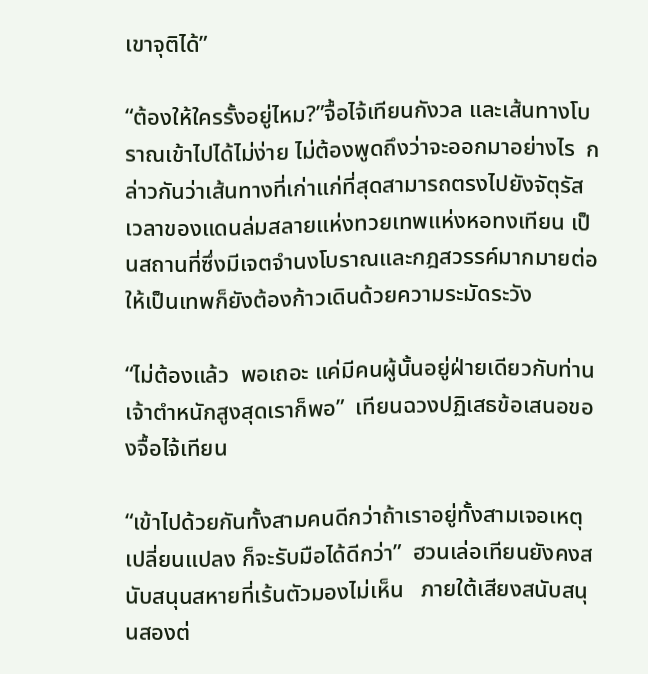เขาจุติได้”

“ต้องให้ใครรั้งอยู่ไหม?”จื้อไจ้เทียนกังวล และเส้นทางโบราณเข้าไปได้ไม่ง่าย ไม่ต้องพูดถึงว่าจะออกมาอย่างไร  กล่าวกันว่าเส้นทางที่เก่าแก่ที่สุดสามารถตรงไปยังจัตุรัสเวลาของแดนล่มสลายแห่งทวยเทพแห่งหอทงเทียน เป็นสถานที่ซึ่งมีเจตจำนงโบราณและกฎสวรรค์มากมายต่อให้เป็นเทพก็ยังต้องก้าวเดินด้วยความระมัดระวัง

“ไม่ต้องแล้ว  พอเถอะ แค่มีคนผู้นั้นอยู่ฝ่ายเดียวกับท่านเจ้าตำหนักสูงสุดเราก็พอ”  เทียนฉวงปฏิเสธข้อเสนอของจื้อไจ้เทียน

“เข้าไปด้วยกันทั้งสามคนดีกว่าถ้าเราอยู่ทั้งสามเจอเหตุเปลี่ยนแปลง ก็จะรับมือได้ดีกว่า”  ฮวนเล่อเทียนยังคงสนับสนุนสหายที่เร้นตัวมองไม่เห็น   ภายใต้เสียงสนับสนุนสองต่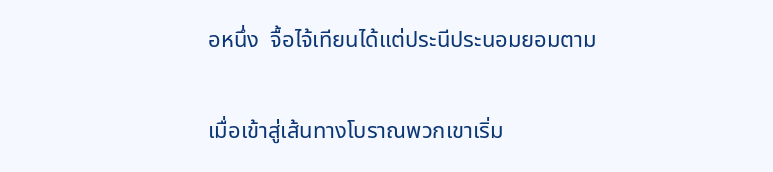อหนึ่ง  จื้อไจ้เทียนได้แต่ประนีประนอมยอมตาม

เมื่อเข้าสู่เส้นทางโบราณพวกเขาเริ่ม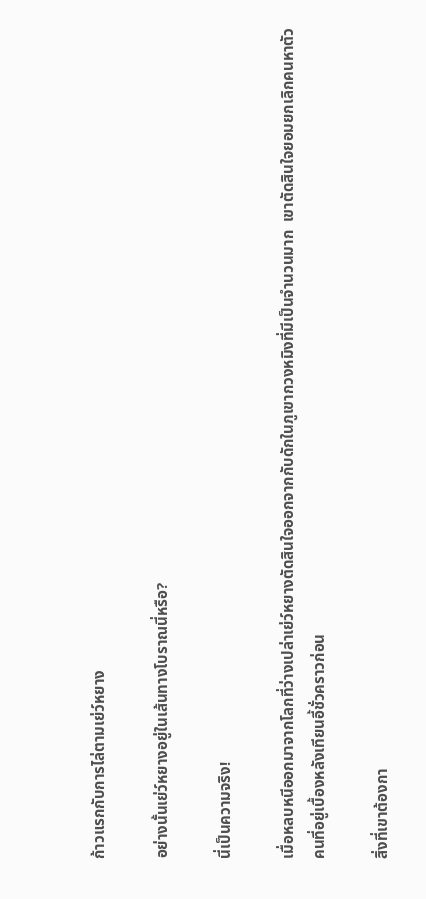ก้าวแรกกับการไล่ตามเย่ว์หยาง

อย่างนั้นเย่ว์หยางอยู่ในเส้นทางโบราณนี่หรือ?

นี่เป็นความจริง!

เมื่อหลบหนีออกมาจากโลกที่ว่างเปล่าเย่ว์หยางตัดสินใจออกจากกับดักในภูเขากวงหมิงที่มีเป็นจำนวนมาก  เขาตัดสินใจยอมยกเลิกคนหาตัวคนที่อยู่เบื้องหลังเทียนอี้ชั่วคราวก่อน

สิ่งที่เขาต้องกา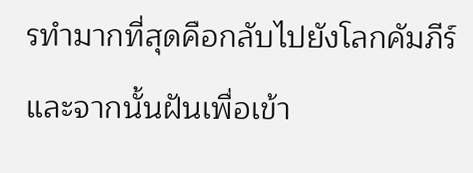รทำมากที่สุดคือกลับไปยังโลกคัมภีร์และจากนั้นฝันเพื่อเข้า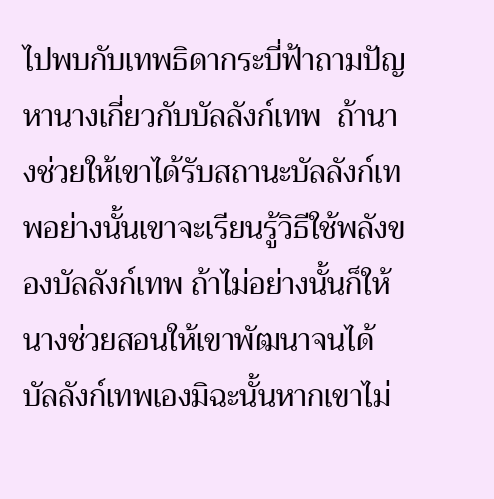ไปพบกับเทพธิดากระบี่ฟ้าถามปัญหานางเกี่ยวกับบัลลังก์เทพ  ถ้านางช่วยให้เขาได้รับสถานะบัลลังก์เทพอย่างนั้นเขาจะเรียนรู้วิธีใช้พลังของบัลลังก์เทพ ถ้าไม่อย่างนั้นก็ให้นางช่วยสอนให้เขาพัฒนาจนได้บัลลังก์เทพเองมิฉะนั้นหากเขาไม่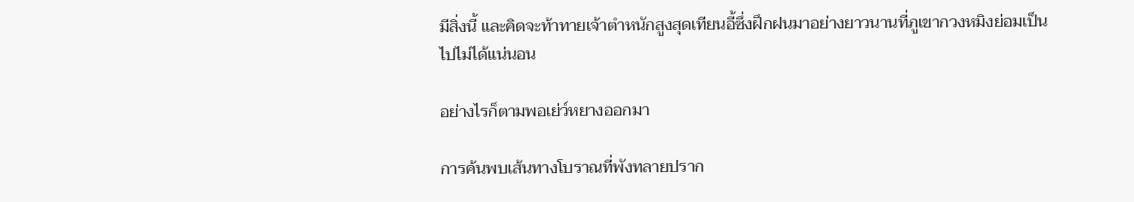มีสิ่งนี้ และคิดจะท้าทายเจ้าตำหนักสูงสุดเทียนอี้ซึ่งฝึกฝนมาอย่างยาวนานที่ภูเขากวงหมิงย่อมเป็นไปไม่ได้แน่นอน

อย่างไรก็ตามพอเย่ว์หยางออกมา

การค้นพบเส้นทางโบราณที่พังทลายปราก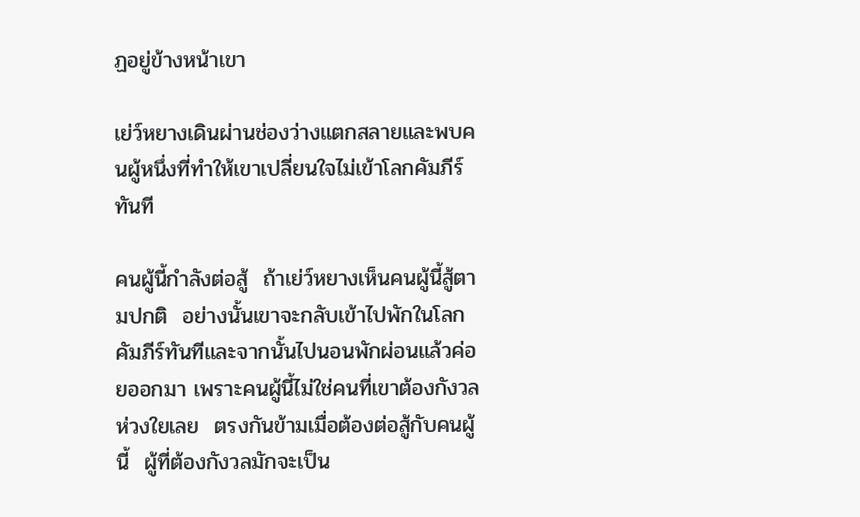ฏอยู่ข้างหน้าเขา

เย่ว์หยางเดินผ่านช่องว่างแตกสลายและพบคนผู้หนึ่งที่ทำให้เขาเปลี่ยนใจไม่เข้าโลกคัมภีร์ทันที

คนผู้นี้กำลังต่อสู้  ถ้าเย่ว์หยางเห็นคนผู้นี้สู้ตามปกติ  อย่างนั้นเขาจะกลับเข้าไปพักในโลกคัมภีร์ทันทีและจากนั้นไปนอนพักผ่อนแล้วค่อยออกมา เพราะคนผู้นี้ไม่ใช่คนที่เขาต้องกังวลห่วงใยเลย  ตรงกันข้ามเมื่อต้องต่อสู้กับคนผู้นี้  ผู้ที่ต้องกังวลมักจะเป็น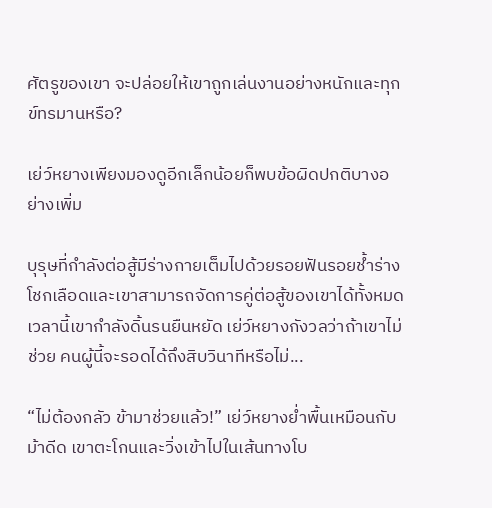ศัตรูของเขา จะปล่อยให้เขาถูกเล่นงานอย่างหนักและทุกข์ทรมานหรือ?

เย่ว์หยางเพียงมองดูอีกเล็กน้อยก็พบข้อผิดปกติบางอย่างเพิ่ม

บุรุษที่กำลังต่อสู้มีร่างกายเต็มไปด้วยรอยฟันรอยช้ำร่างโชกเลือดและเขาสามารถจัดการคู่ต่อสู้ของเขาได้ทั้งหมด เวลานี้เขากำลังดิ้นรนยืนหยัด เย่ว์หยางกังวลว่าถ้าเขาไม่ช่วย คนผู้นี้จะรอดได้ถึงสิบวินาทีหรือไม่...

“ไม่ต้องกลัว ข้ามาช่วยแล้ว!” เย่ว์หยางย่ำพื้นเหมือนกับม้าดีด เขาตะโกนและวิ่งเข้าไปในเส้นทางโบ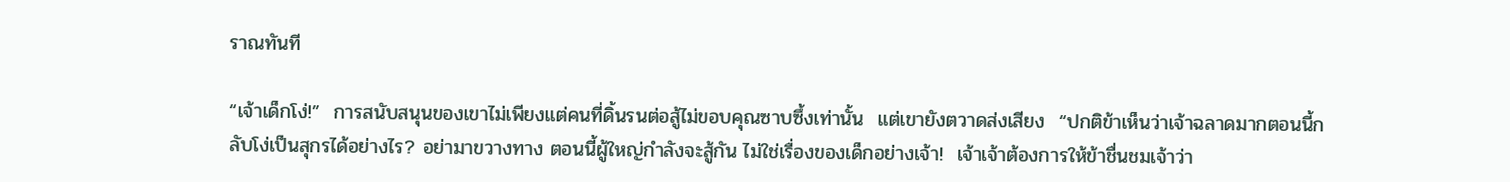ราณทันที

“เจ้าเด็กโง่!”  การสนับสนุนของเขาไม่เพียงแต่คนที่ดิ้นรนต่อสู้ไม่ขอบคุณซาบซึ้งเท่านั้น  แต่เขายังตวาดส่งเสียง  “ปกติข้าเห็นว่าเจ้าฉลาดมากตอนนี้กลับโง่เป็นสุกรได้อย่างไร? อย่ามาขวางทาง ตอนนี้ผู้ใหญ่กำลังจะสู้กัน ไม่ใช่เรื่องของเด็กอย่างเจ้า!  เจ้าเจ้าต้องการให้ข้าชื่นชมเจ้าว่า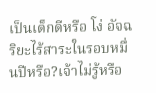เป็นเด็กดีหรือ โง่ อัจฉริยะไร้สาระในรอบหมื่นปีหรือ?เจ้าไม่รู้หรือ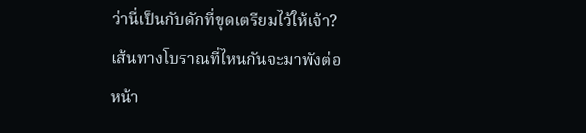ว่านี่เป็นกับดักที่ขุดเตรียมไว้ให้เจ้า?เส้นทางโบราณที่ไหนกันจะมาพังต่อหน้า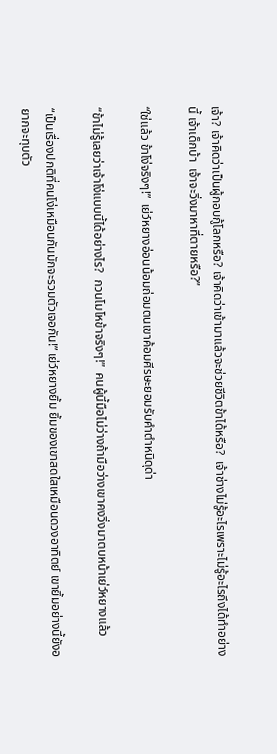เจ้า? เจ้าคิดว่าเป็นผู้กอบกู้โลกหรือ? เจ้าคิดว่าเข้ามาแล้วจะช่วยชีวิตข้าได้หรือ?  เจ้าช่างไม่รู้อะไรเพราะไม่รู้อะไรถึงได้ทำอย่างนี้ เจ้าเด็กบ้า  เจ้าจะวิ่งมาหาที่ตายหรือ?”

“ใช่แล้ว ข้าโง่จริงๆ!”  เย่ว์หยางอ่อนน้อมถ่อมตนเขาค้อมศีรษะยอมรับคำตำหนิดุด่า

“ข้าไม่รู้เลยว่าเจ้าโง่แบบนี้ได้อย่างไร?  กวนโมโหข้าจริงๆ!”  คนผู้นี้มือไม่ว่างถ้ามือว่างเขาคงวิ่งมาตบหน้าเย่ว์หยางแล้ว

“เป็นเรื่องปกติที่คนโง่เหมือนกันมักจะรวมตัวเจอกัน!” เย่ว์หยางยิ้ม ยิ้มของเขาสดใสเหมือนดวงอาทิตย์ เขายิ้มอย่างนี้ยังอยากจะทุบตัว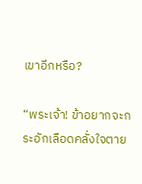เขาอีกหรือ?

“พระเจ้า! ข้าอยากจะกระอักเลือดคลั่งใจตาย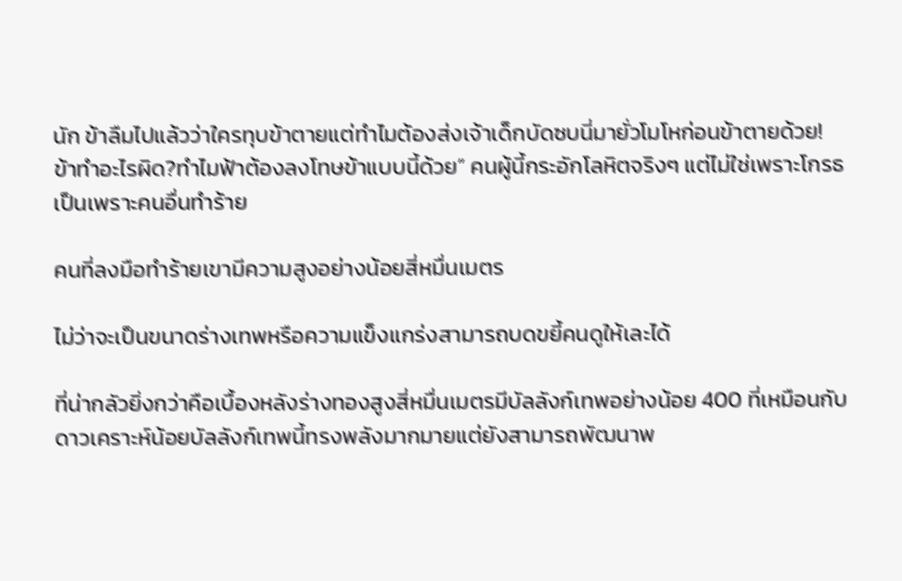นัก ข้าลืมไปแล้วว่าใครทุบข้าตายแต่ทำไมต้องส่งเจ้าเด็กบัดซบนี่มายั่วโมโหก่อนข้าตายด้วย!  ข้าทำอะไรผิด?ทำไมฟ้าต้องลงโทษข้าแบบนี้ด้วย” คนผู้นี้กระอักโลหิตจริงๆ แต่ไม่ใช่เพราะโกรธ เป็นเพราะคนอื่นทำร้าย

คนที่ลงมือทำร้ายเขามีความสูงอย่างน้อยสี่หมื่นเมตร

ไม่ว่าจะเป็นขนาดร่างเทพหรือความแข็งแกร่งสามารถบดขยี้คนดูให้เละได้

ที่น่ากลัวยิ่งกว่าคือเบื้องหลังร่างทองสูงสี่หมื่นเมตรมีบัลลังก์เทพอย่างน้อย 400 ที่เหมือนกับดาวเคราะห์น้อยบัลลังก์เทพนี้ทรงพลังมากมายแต่ยังสามารถพัฒนาพ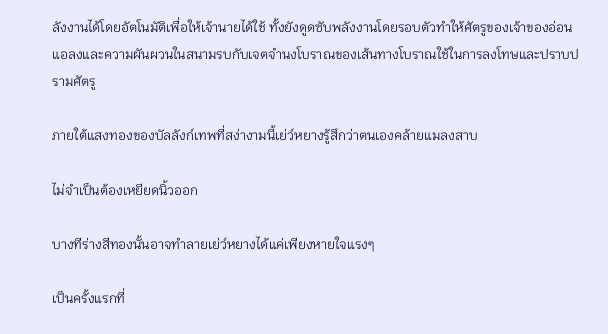ลังงานได้โดยอัตโนมัติเพื่อให้เจ้านายได้ใช้ ทั้งยังดูดซับพลังงานโดยรอบตัวทำให้ศัตรูของเจ้าของอ่อนแอลงและความผันผวนในสนามรบกับเจตจำนงโบราณของเส้นทางโบราณใช้ในการลงโทษและปราบปรามศัตรู

ภายใต้แสงทองของบัลลังก์เทพที่สง่างามนี้เย่ว์หยางรู้สึกว่าตนเองคล้ายแมลงสาบ

ไม่จำเป็นต้องเหยียดนิ้วออก

บางทีร่างสีทองนั้นอาจทำลายเย่ว์หยางได้แค่เพียงหายใจแรงๆ

เป็นครั้งแรกที่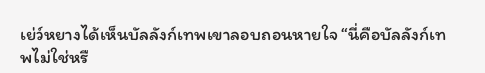เย่ว์หยางได้เห็นบัลลังก์เทพเขาลอบถอนหายใจ “นี่คือบัลลังก์เทพไม่ใช่หรื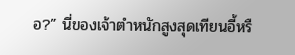อ?” นี่ของเจ้าตำหนักสูงสุดเทียนอี้หรื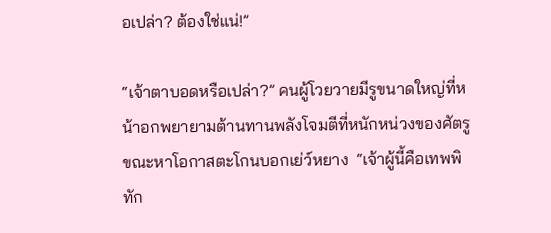อเปล่า? ต้องใช่แน่!”

“เจ้าตาบอดหรือเปล่า?” คนผู้โวยวายมีรูขนาดใหญ่ที่หน้าอกพยายามต้านทานพลังโจมตีที่หนักหน่วงของศัตรูขณะหาโอกาสตะโกนบอกเย่ว์หยาง  “เจ้าผู้นี้คือเทพพิทัก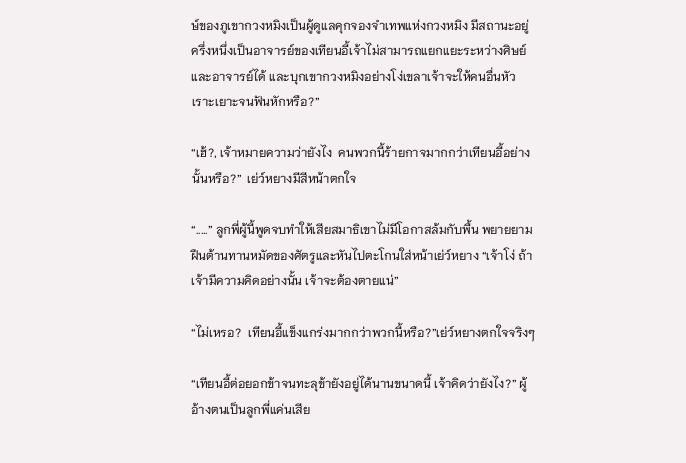ษ์ของภูเขากวงหมิงเป็นผู้ดูแลคุกจองจำเทพแห่งกวงหมิง มีสถานะอยู่ครึ่งหนึ่งเป็นอาจารย์ของเทียนอี้เจ้าไม่สามารถแยกแยะระหว่างศิษย์และอาจารย์ได้ และบุกเขากวงหมิงอย่างโง่เขลาเจ้าจะให้คนอื่นหัวเราะเยาะจนฟันหักหรือ?”

“เฮ้?, เจ้าหมายความว่ายังไง  คนพวกนี้ร้ายกาจมากกว่าเทียนอี้อย่างนั้นหรือ?”  เย่ว์หยางมีสีหน้าตกใจ

“.....” ลูกพี่ผู้นี้พูดจบทำให้เสียสมาธิเขาไม่มีโอกาสล้มกับพื้น พยายยามฝืนต้านทานหมัดของศัตรูและหันไปตะโกนใส่หน้าเย่ว์หยาง “เจ้าโง่ ถ้าเจ้ามีความคิดอย่างนั้น เจ้าจะต้องตายแน่”

“ไม่เหรอ?  เทียนอี้แข็งแกร่งมากกว่าพวกนี้หรือ?”เย่ว์หยางตกใจจริงๆ

“เทียนอี้ต่อยอกข้าจนทะลุข้ายังอยู่ได้นานขนาดนี้ เจ้าคิดว่ายังไง?” ผู้อ้างตนเป็นลูกพี่แค่นเสีย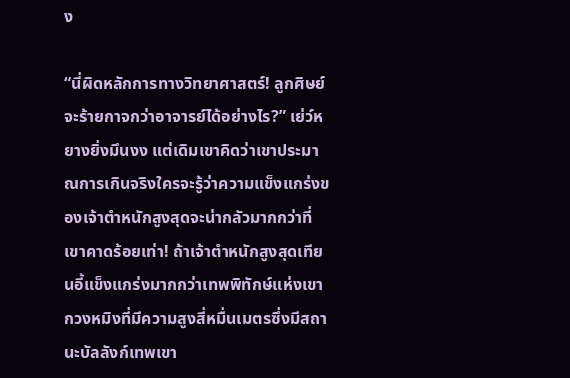ง

“นี่ผิดหลักการทางวิทยาศาสตร์! ลูกศิษย์จะร้ายกาจกว่าอาจารย์ได้อย่างไร?” เย่ว์หยางยิ่งมึนงง แต่เดิมเขาคิดว่าเขาประมาณการเกินจริงใครจะรู้ว่าความแข็งแกร่งของเจ้าตำหนักสูงสุดจะน่ากลัวมากกว่าที่เขาคาดร้อยเท่า! ถ้าเจ้าตำหนักสูงสุดเทียนอี้แข็งแกร่งมากกว่าเทพพิทักษ์แห่งเขากวงหมิงที่มีความสูงสี่หมื่นเมตรซึ่งมีสถานะบัลลังก์เทพเขา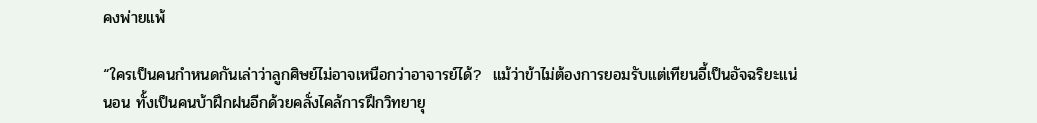คงพ่ายแพ้

“ใครเป็นคนกำหนดกันเล่าว่าลูกศิษย์ไม่อาจเหนือกว่าอาจารย์ได้?  แม้ว่าข้าไม่ต้องการยอมรับแต่เทียนอี้เป็นอัจฉริยะแน่นอน ทั้งเป็นคนบ้าฝึกฝนอีกด้วยคลั่งไคล้การฝึกวิทยายุ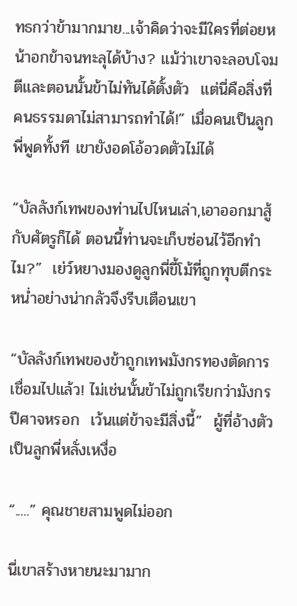ทธกว่าข้ามากมาย...เจ้าคิดว่าจะมีใครที่ต่อยหน้าอกข้าจนทะลุได้บ้าง? แม้ว่าเขาจะลอบโจมตีและตอนนั้นข้าไม่ทันได้ตั้งตัว  แต่นี่คือสิ่งที่คนธรรมดาไม่สามารถทำได้!” เมื่อคนเป็นลูกพี่พูดทั้งที เขายังอดโอ้อวดตัวไม่ได้

“บัลลังก์เทพของท่านไปไหนเล่า,เอาออกมาสู้กับศัตรูก็ได้ ตอนนี้ท่านจะเก็บซ่อนไว้อีกทำไม?”  เย่ว์หยางมองดูลูกพี่ขี้โม้ที่ถูกทุบตีกระหน่ำอย่างน่ากลัวจึงรีบเตือนเขา

“บัลลังก์เทพของข้าถูกเทพมังกรทองตัดการเชื่อมไปแล้ว! ไม่เช่นนั้นข้าไม่ถูกเรียกว่ามังกรปีศาจหรอก  เว้นแต่ข้าจะมีสิ่งนี้”  ผู้ที่อ้างตัวเป็นลูกพี่หลั่งเหงื่อ

“.....” คุณชายสามพูดไม่ออก

นี่เขาสร้างหายนะมามาก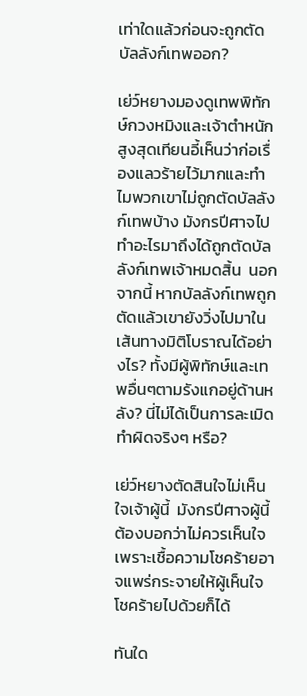เท่าใดแล้วก่อนจะถูกตัดบัลลังก์เทพออก?

เย่ว์หยางมองดูเทพพิทักษ์กวงหมิงและเจ้าตำหนักสูงสุดเทียนอี้เห็นว่าก่อเรื่องแลวร้ายไว้มากและทำไมพวกเขาไม่ถูกตัดบัลลังก์เทพบ้าง มังกรปีศาจไปทำอะไรมาถึงได้ถูกตัดบัลลังก์เทพเจ้าหมดสิ้น  นอกจากนี้ หากบัลลังก์เทพถูกตัดแล้วเขายังวิ่งไปมาในเส้นทางมิติโบราณได้อย่างไร? ทั้งมีผู้พิทักษ์และเทพอื่นๆตามรังแกอยู่ด้านหลัง? นี่ไม่ได้เป็นการละเมิดทำผิดจริงๆ หรือ?

เย่ว์หยางตัดสินใจไม่เห็นใจเจ้าผู้นี้  มังกรปีศาจผู้นี้ ต้องบอกว่าไม่ควรเห็นใจเพราะเชื้อความโชคร้ายอาจแพร่กระจายให้ผู้เห็นใจโชคร้ายไปด้วยก็ได้

ทันใด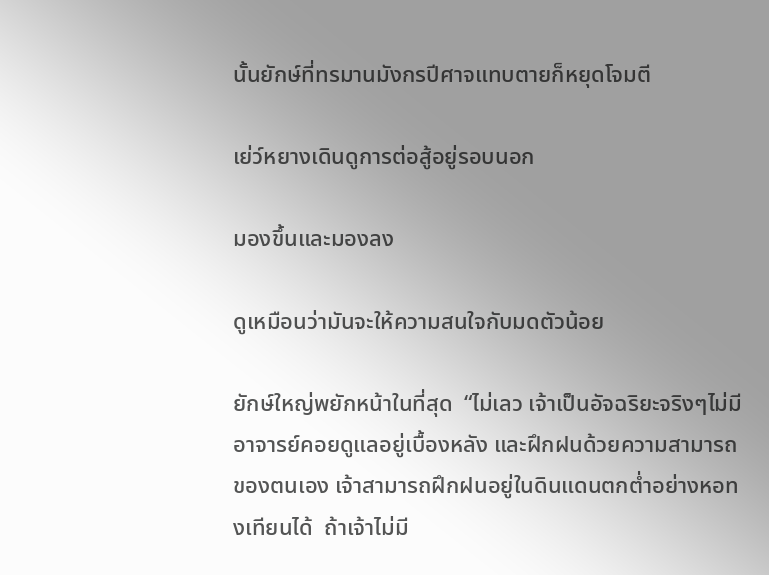นั้นยักษ์ที่ทรมานมังกรปีศาจแทบตายก็หยุดโจมตี

เย่ว์หยางเดินดูการต่อสู้อยู่รอบนอก

มองขึ้นและมองลง

ดูเหมือนว่ามันจะให้ความสนใจกับมดตัวน้อย

ยักษ์ใหญ่พยักหน้าในที่สุด  “ไม่เลว เจ้าเป็นอัจฉริยะจริงๆไม่มีอาจารย์คอยดูแลอยู่เบื้องหลัง และฝึกฝนด้วยความสามารถของตนเอง เจ้าสามารถฝึกฝนอยู่ในดินแดนตกต่ำอย่างหอทงเทียนได้  ถ้าเจ้าไม่มี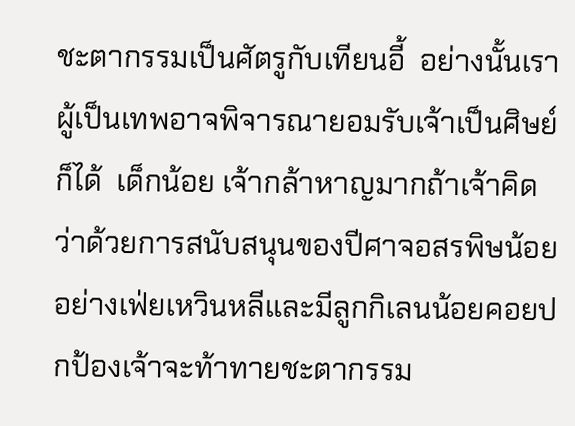ชะตากรรมเป็นศัตรูกับเทียนอี้  อย่างนั้นเราผู้เป็นเทพอาจพิจารณายอมรับเจ้าเป็นศิษย์ก็ได้  เด็กน้อย เจ้ากล้าหาญมากถ้าเจ้าคิดว่าด้วยการสนับสนุนของปีศาจอสรพิษน้อยอย่างเฟ่ยเหวินหลีและมีลูกกิเลนน้อยคอยปกป้องเจ้าจะท้าทายชะตากรรม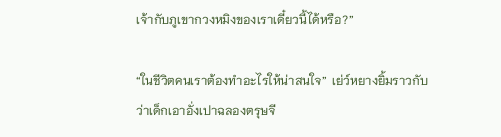เจ้ากับภูเขากวงหมิงของเราเดี๋ยวนี้ได้หรือ?”

“ในชีวิตคนเราต้องทำอะไรให้น่าสนใจ”  เย่ว์หยางยิ้มราวกับว่าเด็กเอาอั่งเปาฉลองตรุษจี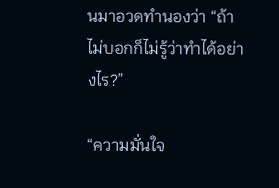นมาอวดทำนองว่า “ถ้าไม่บอกก็ไม่รู้ว่าทำได้อย่างไร?”

“ความมั่นใจ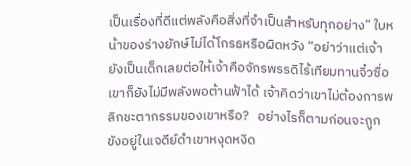เป็นเรื่องที่ดีแต่พลังคือสิ่งที่จำเป็นสำหรับทุกอย่าง” ใบหน้าของร่างยักษ์ไม่ได้โกรธหรือผิดหวัง “อย่าว่าแต่เจ้ายังเป็นเด็กเลยต่อให้เจ้าคือจักรพรรดิไร้เทียมทานจิ๋วซื่อ เขาก็ยังไม่มีพลังพอต้านฟ้าได้ เจ้าคิดว่าเขาไม่ต้องการพลิกชะตากรรมของเขาหรือ?   อย่างไรก็ตามก่อนจะถูกขังอยู่ในเจดีย์ดำเขาหงุดหงิด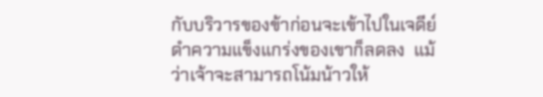กับบริวารของข้าก่อนจะเข้าไปในเจดีย์ดำความแข็งแกร่งของเขาก็ลดลง  แม้ว่าเจ้าจะสามารถโน้มน้าวให้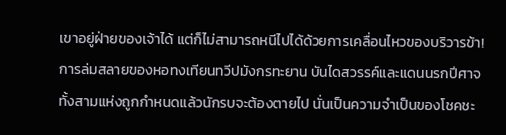เขาอยู่ฝ่ายของเจ้าได้ แต่ก็ไม่สามารถหนีไปได้ด้วยการเคลื่อนไหวของบริวารข้า!  การล่มสลายของหอทงเทียนทวีปมังกรทะยาน บันไดสวรรค์และแดนนรกปีศาจทั้งสามแห่งถูกกำหนดแล้วนักรบจะต้องตายไป นั่นเป็นความจำเป็นของโชคชะ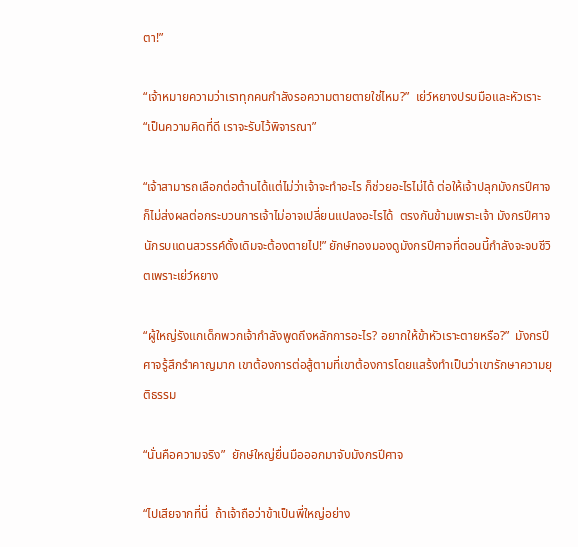ตา!”

“เจ้าหมายความว่าเราทุกคนกำลังรอความตายตายใช่ไหม?”  เย่ว์หยางปรบมือและหัวเราะ  “เป็นความคิดที่ดี เราจะรับไว้พิจารณา”

“เจ้าสามารถเลือกต่อต้านได้แต่ไม่ว่าเจ้าจะทำอะไร ก็ช่วยอะไรไม่ได้ ต่อให้เจ้าปลุกมังกรปีศาจ ก็ไม่ส่งผลต่อกระบวนการเจ้าไม่อาจเปลี่ยนแปลงอะไรได้  ตรงกันข้ามเพราะเจ้า มังกรปีศาจนักรบแดนสวรรค์ดั้งเดิมจะต้องตายไป!” ยักษ์ทองมองดูมังกรปีศาจที่ตอนนี้กำลังจะจบชีวิตเพราะเย่ว์หยาง

“ผู้ใหญ่รังแกเด็กพวกเจ้ากำลังพูดถึงหลักการอะไร? อยากให้ข้าหัวเราะตายหรือ?”  มังกรปีศาจรู้สึกรำคาญมาก เขาต้องการต่อสู้ตามที่เขาต้องการโดยแสร้งทำเป็นว่าเขารักษาความยุติธรรม

“นั่นคือความจริง”  ยักษ์ใหญ่ยื่นมือออกมาจับมังกรปีศาจ

“ไปเสียจากที่นี่  ถ้าเจ้าถือว่าข้าเป็นพี่ใหญ่อย่าง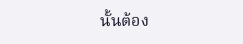นั้นต้อง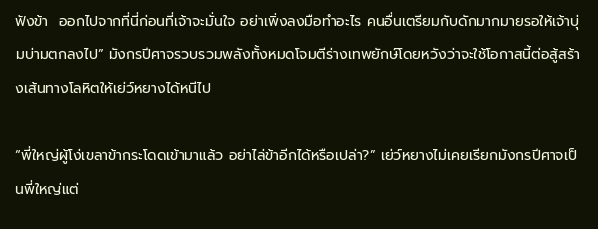ฟังข้า  ออกไปจากที่นี่ก่อนที่เจ้าจะมั่นใจ อย่าเพิ่งลงมือทำอะไร คนอื่นเตรียมกับดักมากมายรอให้เจ้าบุ่มบ่ามตกลงไป” มังกรปีศาจรวบรวมพลังทั้งหมดโจมตีร่างเทพยักษ์โดยหวังว่าจะใช้โอกาสนี้ต่อสู้สร้างเส้นทางโลหิตให้เย่ว์หยางได้หนีไป

“พี่ใหญ่ผู้โง่เขลาข้ากระโดดเข้ามาแล้ว อย่าไล่ข้าอีกได้หรือเปล่า?” เย่ว์หยางไม่เคยเรียกมังกรปีศาจเป็นพี่ใหญ่แต่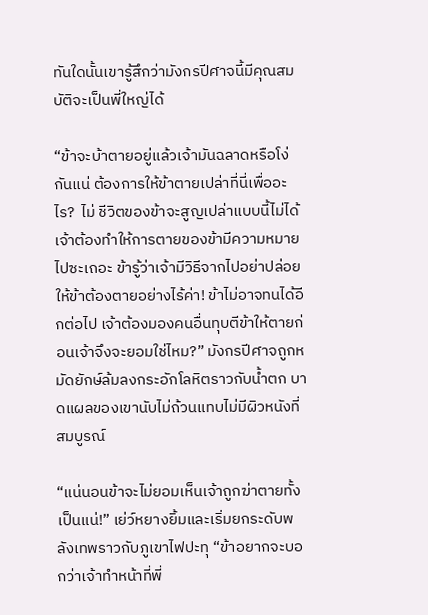ทันใดนั้นเขารู้สึกว่ามังกรปีศาจนี้มีคุณสมบัติจะเป็นพี่ใหญ่ได้

“ข้าจะบ้าตายอยู่แล้วเจ้ามันฉลาดหรือโง่กันแน่ ต้องการให้ข้าตายเปล่าที่นี่เพื่ออะไร?  ไม่ ชีวิตของข้าจะสูญเปล่าแบบนี้ไม่ได้เจ้าต้องทำให้การตายของข้ามีความหมาย ไปซะเถอะ ข้ารู้ว่าเจ้ามีวิธีจากไปอย่าปล่อยให้ข้าต้องตายอย่างไร้ค่า! ข้าไม่อาจทนได้อีกต่อไป เจ้าต้องมองคนอื่นทุบตีข้าให้ตายก่อนเจ้าจึงจะยอมใช่ไหม?” มังกรปีศาจถูกหมัดยักษ์ล้มลงกระอักโลหิตราวกับน้ำตก บาดแผลของเขานับไม่ถ้วนแทบไม่มีผิวหนังที่สมบูรณ์

“แน่นอนข้าจะไม่ยอมเห็นเจ้าถูกฆ่าตายทั้งเป็นแน่!” เย่ว์หยางยิ้มและเริ่มยกระดับพลังเทพราวกับภูเขาไฟปะทุ “ข้าอยากจะบอกว่าเจ้าทำหน้าที่พี่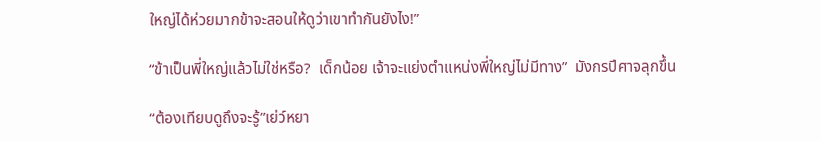ใหญ่ได้ห่วยมากข้าจะสอนให้ดูว่าเขาทำกันยังไง!”

“ข้าเป็นพี่ใหญ่แล้วไม่ใช่หรือ?  เด็กน้อย เจ้าจะแย่งตำแหน่งพี่ใหญ่ไม่มีทาง”  มังกรปีศาจลุกขึ้น

“ต้องเทียบดูถึงจะรู้”เย่ว์หยา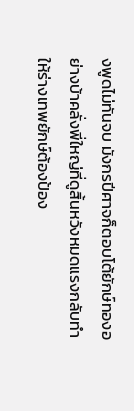งพูดไม่ทันจบ มังกรปีศาจก็ตอบโต้ยักษ์ทองอย่างบ้าคลั่งพี่ใหญ่ที่ดูสิ้นหวังหมดแรงกลับทำให้ร่างเทพยักษ์ต้องป้อง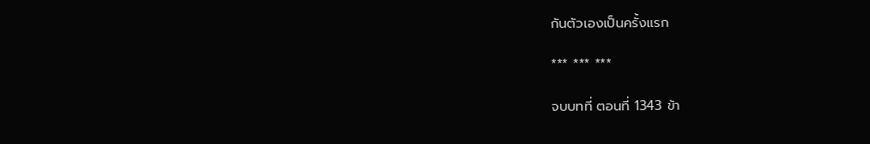กันตัวเองเป็นครั้งแรก

*** *** ***

จบบทที่ ตอนที่ 1343 ข้า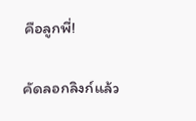คือลูกพี่!

คัดลอกลิงก์แล้ว